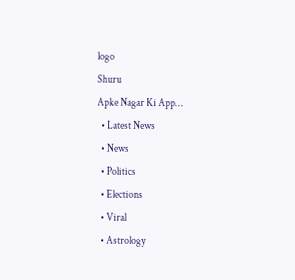logo
Shuru
Apke Nagar Ki App…
  • Latest News
  • News
  • Politics
  • Elections
  • Viral
  • Astrology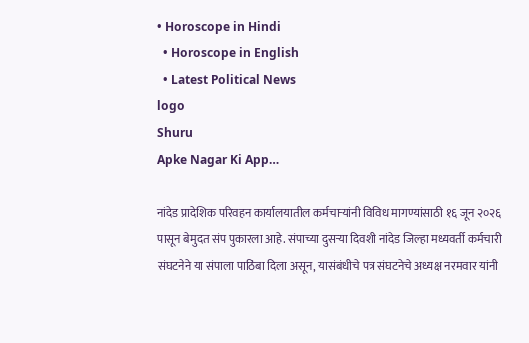• Horoscope in Hindi
  • Horoscope in English
  • Latest Political News
logo
Shuru
Apke Nagar Ki App…

नांदेड प्रादेशिक परिवहन कार्यालयातील कर्मचाऱ्यांनी विविध मागण्यांसाठी १६ जून २०२६ पासून बेमुदत संप पुकारला आहे. संपाच्या दुसऱ्या दिवशी नांदेड जिल्हा मध्यवर्ती कर्मचारी संघटनेने या संपाला पाठिंबा दिला असून, यासंबंधीचे पत्र संघटनेचे अध्यक्ष नरमवार यांनी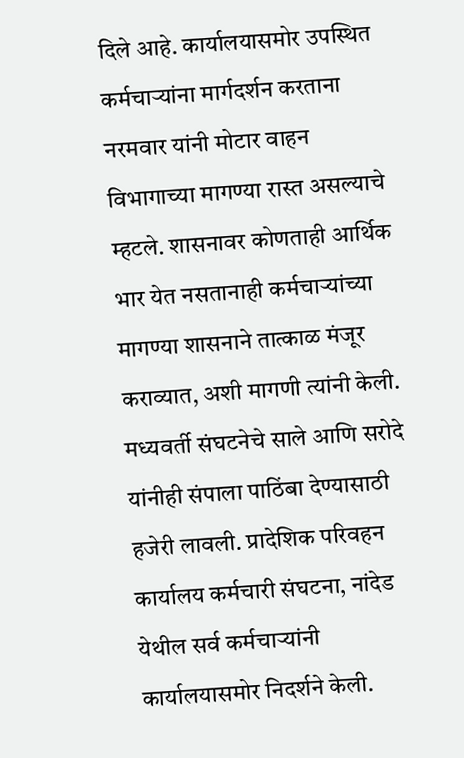दिले आहे. कार्यालयासमोर उपस्थित कर्मचाऱ्यांना मार्गदर्शन करताना नरमवार यांनी मोटार वाहन विभागाच्या मागण्या रास्त असल्याचे म्हटले. शासनावर कोणताही आर्थिक भार येत नसतानाही कर्मचाऱ्यांच्या मागण्या शासनाने तात्काळ मंजूर कराव्यात, अशी मागणी त्यांनी केली. मध्यवर्ती संघटनेचे साले आणि सरोदे यांनीही संपाला पाठिंबा देण्यासाठी हजेरी लावली. प्रादेशिक परिवहन कार्यालय कर्मचारी संघटना, नांदेड येथील सर्व कर्मचाऱ्यांनी कार्यालयासमोर निदर्शने केली.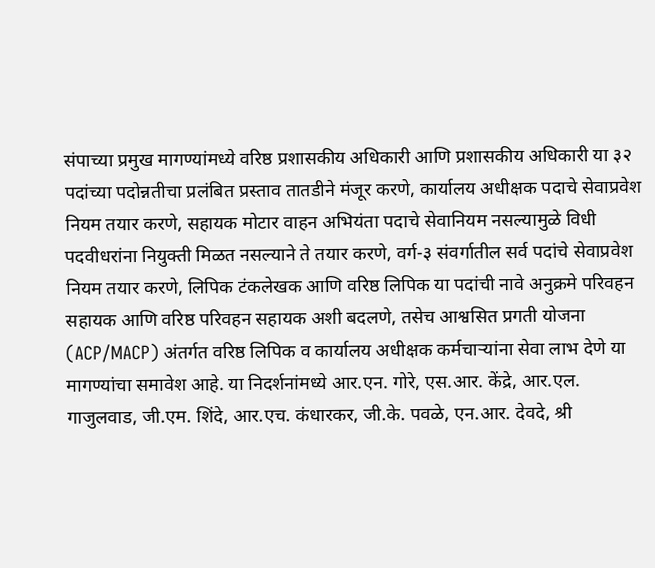संपाच्या प्रमुख मागण्यांमध्ये वरिष्ठ प्रशासकीय अधिकारी आणि प्रशासकीय अधिकारी या ३२ पदांच्या पदोन्नतीचा प्रलंबित प्रस्ताव तातडीने मंजूर करणे, कार्यालय अधीक्षक पदाचे सेवाप्रवेश नियम तयार करणे, सहायक मोटार वाहन अभियंता पदाचे सेवानियम नसल्यामुळे विधी पदवीधरांना नियुक्ती मिळत नसल्याने ते तयार करणे, वर्ग-३ संवर्गातील सर्व पदांचे सेवाप्रवेश नियम तयार करणे, लिपिक टंकलेखक आणि वरिष्ठ लिपिक या पदांची नावे अनुक्रमे परिवहन सहायक आणि वरिष्ठ परिवहन सहायक अशी बदलणे, तसेच आश्वसित प्रगती योजना (ACP/MACP) अंतर्गत वरिष्ठ लिपिक व कार्यालय अधीक्षक कर्मचाऱ्यांना सेवा लाभ देणे या मागण्यांचा समावेश आहे. या निदर्शनांमध्ये आर.एन. गोरे, एस.आर. केंद्रे, आर.एल. गाजुलवाड, जी.एम. शिंदे, आर.एच. कंधारकर, जी.के. पवळे, एन.आर. देवदे, श्री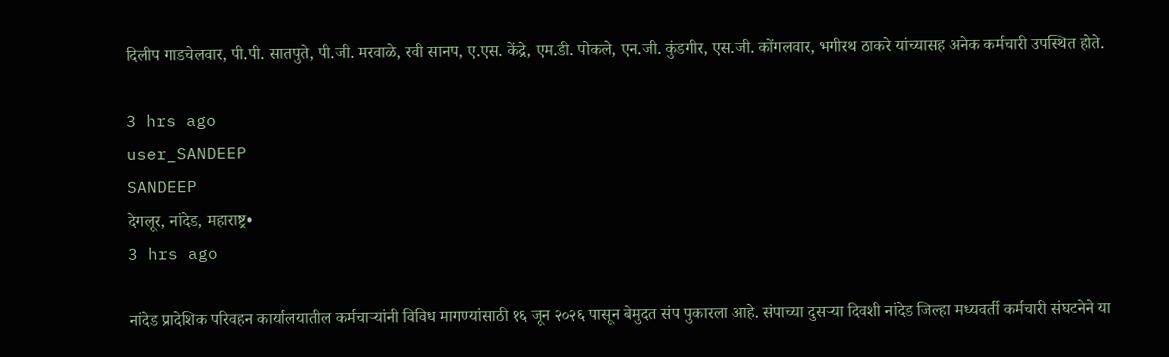दिलीप गाडचेलवार, पी.पी. सातपुते, पी.जी. मरवाळे, रवी सानप, ए.एस. केंद्रे, एम.डी. पोकले, एन.जी. कुंडगीर, एस.जी. कोंगलवार, भगीरथ ठाकरे यांच्यासह अनेक कर्मचारी उपस्थित होते.

3 hrs ago
user_SANDEEP
SANDEEP
देगलूर, नांदेड, महाराष्ट्र•
3 hrs ago

नांदेड प्रादेशिक परिवहन कार्यालयातील कर्मचाऱ्यांनी विविध मागण्यांसाठी १६ जून २०२६ पासून बेमुदत संप पुकारला आहे. संपाच्या दुसऱ्या दिवशी नांदेड जिल्हा मध्यवर्ती कर्मचारी संघटनेने या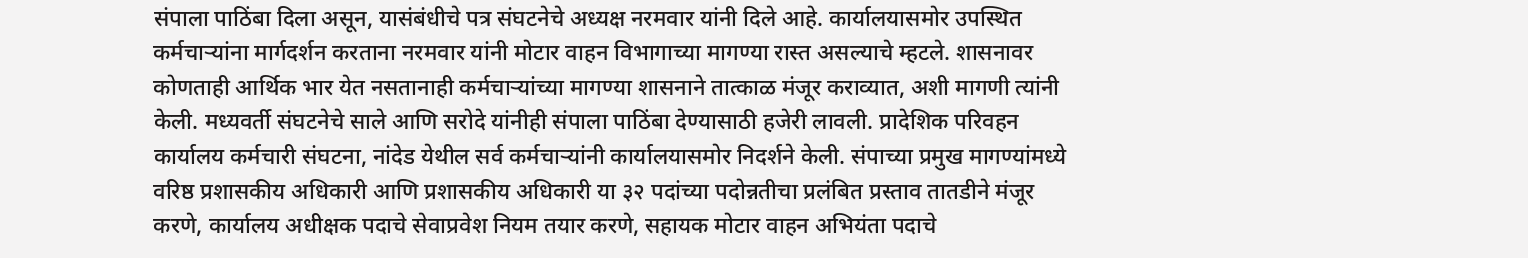संपाला पाठिंबा दिला असून, यासंबंधीचे पत्र संघटनेचे अध्यक्ष नरमवार यांनी दिले आहे. कार्यालयासमोर उपस्थित कर्मचाऱ्यांना मार्गदर्शन करताना नरमवार यांनी मोटार वाहन विभागाच्या मागण्या रास्त असल्याचे म्हटले. शासनावर कोणताही आर्थिक भार येत नसतानाही कर्मचाऱ्यांच्या मागण्या शासनाने तात्काळ मंजूर कराव्यात, अशी मागणी त्यांनी केली. मध्यवर्ती संघटनेचे साले आणि सरोदे यांनीही संपाला पाठिंबा देण्यासाठी हजेरी लावली. प्रादेशिक परिवहन कार्यालय कर्मचारी संघटना, नांदेड येथील सर्व कर्मचाऱ्यांनी कार्यालयासमोर निदर्शने केली. संपाच्या प्रमुख मागण्यांमध्ये वरिष्ठ प्रशासकीय अधिकारी आणि प्रशासकीय अधिकारी या ३२ पदांच्या पदोन्नतीचा प्रलंबित प्रस्ताव तातडीने मंजूर करणे, कार्यालय अधीक्षक पदाचे सेवाप्रवेश नियम तयार करणे, सहायक मोटार वाहन अभियंता पदाचे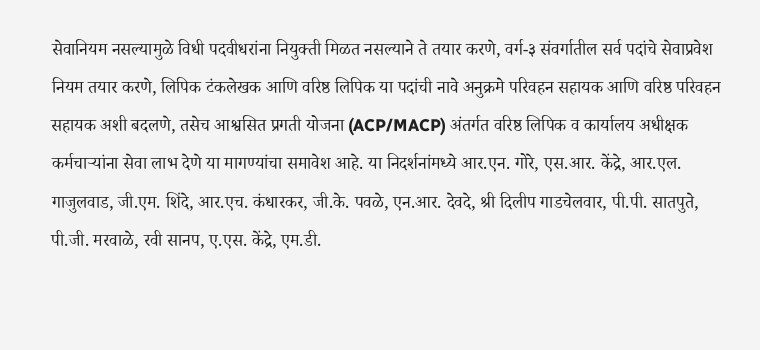सेवानियम नसल्यामुळे विधी पदवीधरांना नियुक्ती मिळत नसल्याने ते तयार करणे, वर्ग-३ संवर्गातील सर्व पदांचे सेवाप्रवेश नियम तयार करणे, लिपिक टंकलेखक आणि वरिष्ठ लिपिक या पदांची नावे अनुक्रमे परिवहन सहायक आणि वरिष्ठ परिवहन सहायक अशी बदलणे, तसेच आश्वसित प्रगती योजना (ACP/MACP) अंतर्गत वरिष्ठ लिपिक व कार्यालय अधीक्षक कर्मचाऱ्यांना सेवा लाभ देणे या मागण्यांचा समावेश आहे. या निदर्शनांमध्ये आर.एन. गोरे, एस.आर. केंद्रे, आर.एल. गाजुलवाड, जी.एम. शिंदे, आर.एच. कंधारकर, जी.के. पवळे, एन.आर. देवदे, श्री दिलीप गाडचेलवार, पी.पी. सातपुते, पी.जी. मरवाळे, रवी सानप, ए.एस. केंद्रे, एम.डी.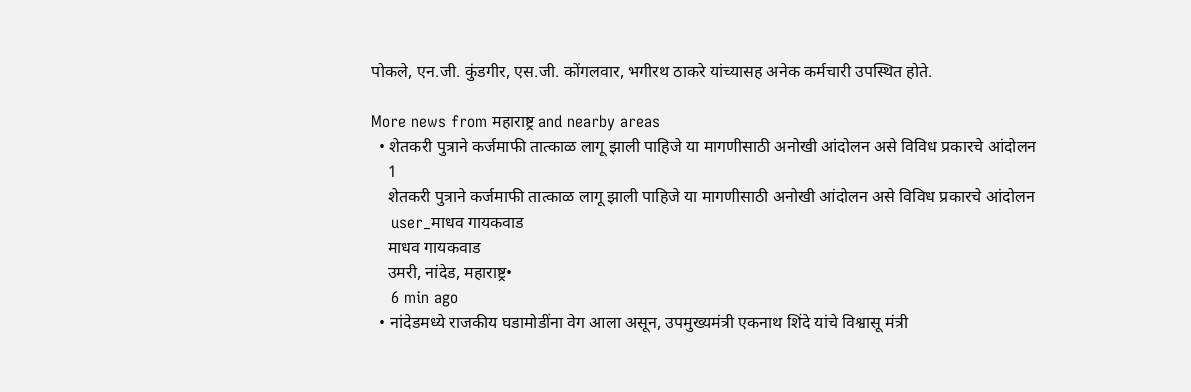पोकले, एन.जी. कुंडगीर, एस.जी. कोंगलवार, भगीरथ ठाकरे यांच्यासह अनेक कर्मचारी उपस्थित होते.

More news from महाराष्ट्र and nearby areas
  • शेतकरी पुत्राने कर्जमाफी तात्काळ लागू झाली पाहिजे या मागणीसाठी अनोखी आंदोलन असे विविध प्रकारचे आंदोलन
    1
    शेतकरी पुत्राने कर्जमाफी तात्काळ लागू झाली पाहिजे या मागणीसाठी अनोखी आंदोलन असे विविध प्रकारचे आंदोलन
    user_माधव गायकवाड
    माधव गायकवाड
    उमरी, नांदेड, महाराष्ट्र•
    6 min ago
  • नांदेडमध्ये राजकीय घडामोडींना वेग आला असून, उपमुख्यमंत्री एकनाथ शिंदे यांचे विश्वासू मंत्री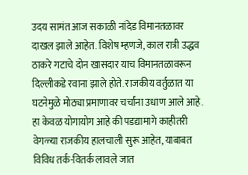उदय सामंत आज सकाळी नांदेड विमानतळावर दाखल झाले आहेत. विशेष म्हणजे, काल रात्री उद्धव ठाकरे गटाचे दोन खासदार याच विमानतळावरून दिल्लीकडे रवाना झाले होते. राजकीय वर्तुळात या घटनेमुळे मोठ्या प्रमाणावर चर्चांना उधाण आले आहे. हा केवळ योगायोग आहे की पडद्यामागे काहीतरी वेगळ्या राजकीय हालचाली सुरू आहेत, याबाबत विविध तर्क-वितर्क लावले जात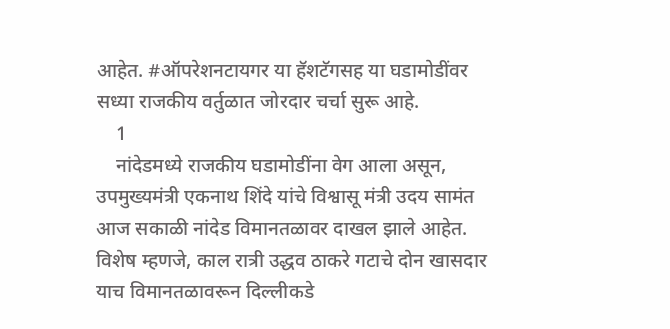आहेत. #ऑपरेशनटायगर या हॅशटॅगसह या घडामोडींवर सध्या राजकीय वर्तुळात जोरदार चर्चा सुरू आहे.
    1
    नांदेडमध्ये राजकीय घडामोडींना वेग आला असून, उपमुख्यमंत्री एकनाथ शिंदे यांचे विश्वासू मंत्री उदय सामंत आज सकाळी नांदेड विमानतळावर दाखल झाले आहेत. विशेष म्हणजे, काल रात्री उद्धव ठाकरे गटाचे दोन खासदार याच विमानतळावरून दिल्लीकडे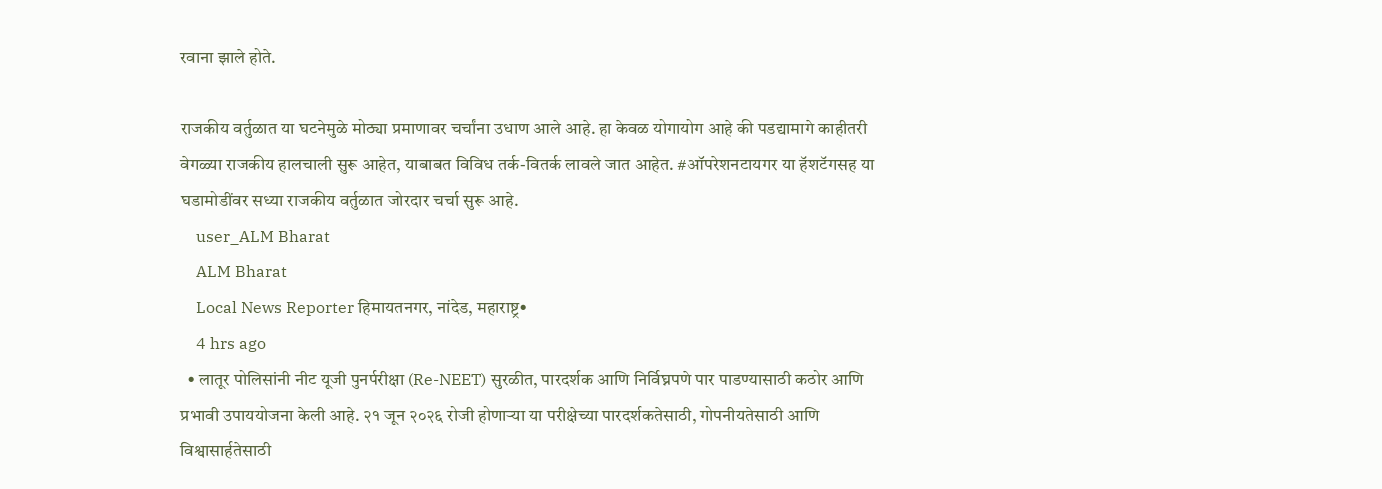रवाना झाले होते.

राजकीय वर्तुळात या घटनेमुळे मोठ्या प्रमाणावर चर्चांना उधाण आले आहे. हा केवळ योगायोग आहे की पडद्यामागे काहीतरी वेगळ्या राजकीय हालचाली सुरू आहेत, याबाबत विविध तर्क-वितर्क लावले जात आहेत. #ऑपरेशनटायगर या हॅशटॅगसह या घडामोडींवर सध्या राजकीय वर्तुळात जोरदार चर्चा सुरू आहे.
    user_ALM Bharat
    ALM Bharat
    Local News Reporter हिमायतनगर, नांदेड, महाराष्ट्र•
    4 hrs ago
  • लातूर पोलिसांनी नीट यूजी पुनर्परीक्षा (Re-NEET) सुरळीत, पारदर्शक आणि निर्विघ्नपणे पार पाडण्यासाठी कठोर आणि प्रभावी उपाययोजना केली आहे. २१ जून २०२६ रोजी होणाऱ्या या परीक्षेच्या पारदर्शकतेसाठी, गोपनीयतेसाठी आणि विश्वासार्हतेसाठी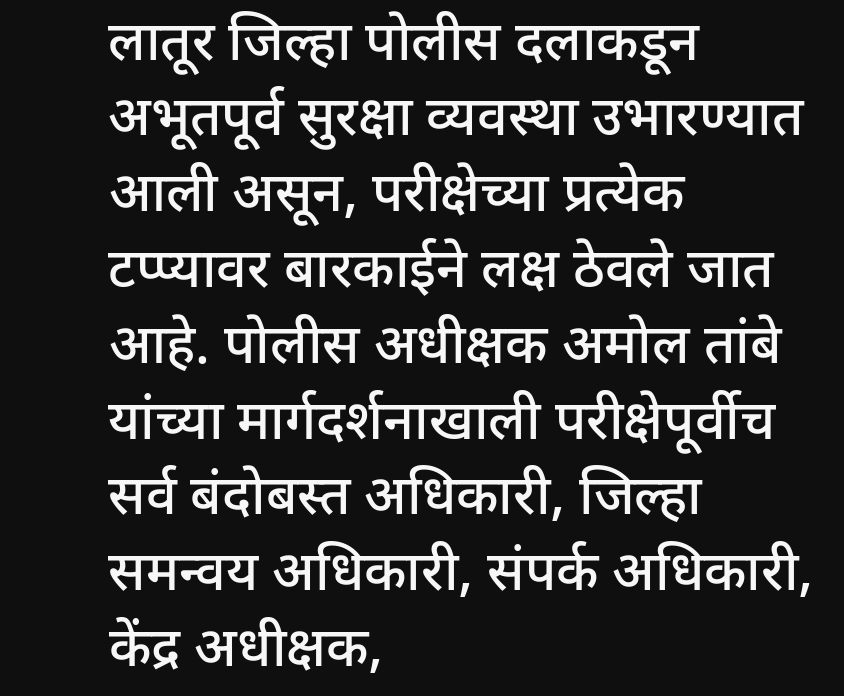लातूर जिल्हा पोलीस दलाकडून अभूतपूर्व सुरक्षा व्यवस्था उभारण्यात आली असून, परीक्षेच्या प्रत्येक टप्प्यावर बारकाईने लक्ष ठेवले जात आहे. पोलीस अधीक्षक अमोल तांबे यांच्या मार्गदर्शनाखाली परीक्षेपूर्वीच सर्व बंदोबस्त अधिकारी, जिल्हा समन्वय अधिकारी, संपर्क अधिकारी, केंद्र अधीक्षक,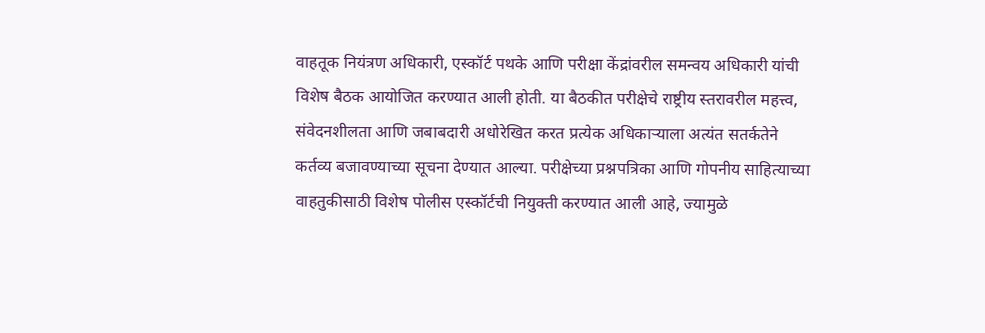वाहतूक नियंत्रण अधिकारी, एस्कॉर्ट पथके आणि परीक्षा केंद्रांवरील समन्वय अधिकारी यांची विशेष बैठक आयोजित करण्यात आली होती. या बैठकीत परीक्षेचे राष्ट्रीय स्तरावरील महत्त्व, संवेदनशीलता आणि जबाबदारी अधोरेखित करत प्रत्येक अधिकाऱ्याला अत्यंत सतर्कतेने कर्तव्य बजावण्याच्या सूचना देण्यात आल्या. परीक्षेच्या प्रश्नपत्रिका आणि गोपनीय साहित्याच्या वाहतुकीसाठी विशेष पोलीस एस्कॉर्टची नियुक्ती करण्यात आली आहे, ज्यामुळे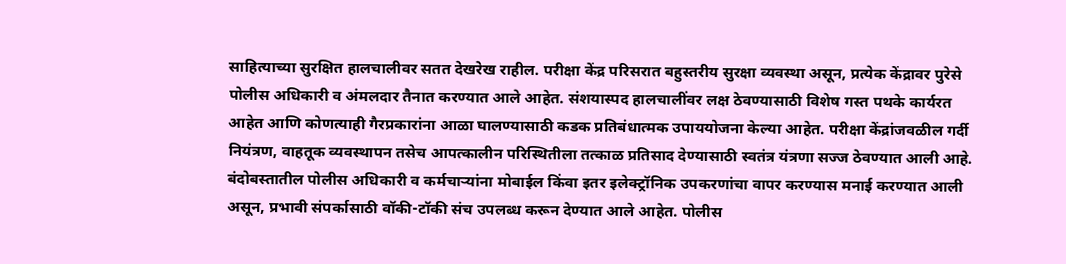साहित्याच्या सुरक्षित हालचालीवर सतत देखरेख राहील. परीक्षा केंद्र परिसरात बहुस्तरीय सुरक्षा व्यवस्था असून, प्रत्येक केंद्रावर पुरेसे पोलीस अधिकारी व अंमलदार तैनात करण्यात आले आहेत. संशयास्पद हालचालींवर लक्ष ठेवण्यासाठी विशेष गस्त पथके कार्यरत आहेत आणि कोणत्याही गैरप्रकारांना आळा घालण्यासाठी कडक प्रतिबंधात्मक उपाययोजना केल्या आहेत. परीक्षा केंद्रांजवळील गर्दी नियंत्रण, वाहतूक व्यवस्थापन तसेच आपत्कालीन परिस्थितीला तत्काळ प्रतिसाद देण्यासाठी स्वतंत्र यंत्रणा सज्ज ठेवण्यात आली आहे. बंदोबस्तातील पोलीस अधिकारी व कर्मचाऱ्यांना मोबाईल किंवा इतर इलेक्ट्रॉनिक उपकरणांचा वापर करण्यास मनाई करण्यात आली असून, प्रभावी संपर्कासाठी वॉकी-टॉकी संच उपलब्ध करून देण्यात आले आहेत. पोलीस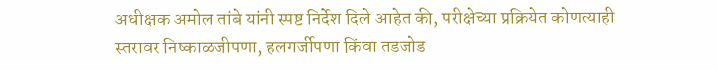अधीक्षक अमोल तांबे यांनी स्पष्ट निर्देश दिले आहेत की, परीक्षेच्या प्रक्रियेत कोणत्याही स्तरावर निष्काळजीपणा, हलगर्जीपणा किंवा तडजोड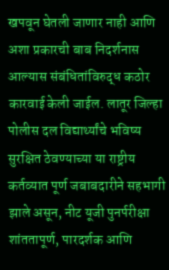खपवून घेतली जाणार नाही आणि अशा प्रकारची बाब निदर्शनास आल्यास संबंधितांविरुद्ध कठोर कारवाई केली जाईल. लातूर जिल्हा पोलीस दल विद्यार्थ्यांचे भविष्य सुरक्षित ठेवण्याच्या या राष्ट्रीय कर्तव्यात पूर्ण जबाबदारीने सहभागी झाले असून, नीट यूजी पुनर्परीक्षा शांततापूर्ण, पारदर्शक आणि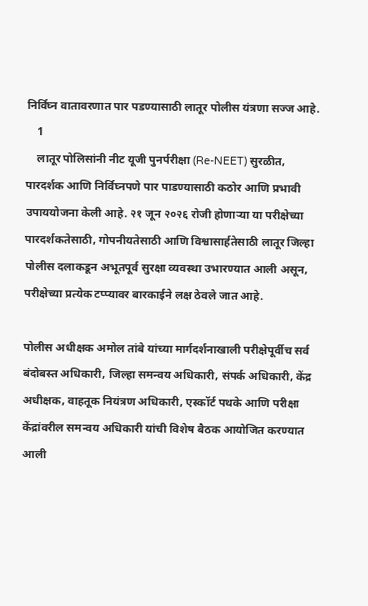निर्विघ्न वातावरणात पार पडण्यासाठी लातूर पोलीस यंत्रणा सज्ज आहे.
    1
    लातूर पोलिसांनी नीट यूजी पुनर्परीक्षा (Re-NEET) सुरळीत, पारदर्शक आणि निर्विघ्नपणे पार पाडण्यासाठी कठोर आणि प्रभावी उपाययोजना केली आहे. २१ जून २०२६ रोजी होणाऱ्या या परीक्षेच्या पारदर्शकतेसाठी, गोपनीयतेसाठी आणि विश्वासार्हतेसाठी लातूर जिल्हा पोलीस दलाकडून अभूतपूर्व सुरक्षा व्यवस्था उभारण्यात आली असून, परीक्षेच्या प्रत्येक टप्प्यावर बारकाईने लक्ष ठेवले जात आहे.

पोलीस अधीक्षक अमोल तांबे यांच्या मार्गदर्शनाखाली परीक्षेपूर्वीच सर्व बंदोबस्त अधिकारी, जिल्हा समन्वय अधिकारी, संपर्क अधिकारी, केंद्र अधीक्षक, वाहतूक नियंत्रण अधिकारी, एस्कॉर्ट पथके आणि परीक्षा केंद्रांवरील समन्वय अधिकारी यांची विशेष बैठक आयोजित करण्यात आली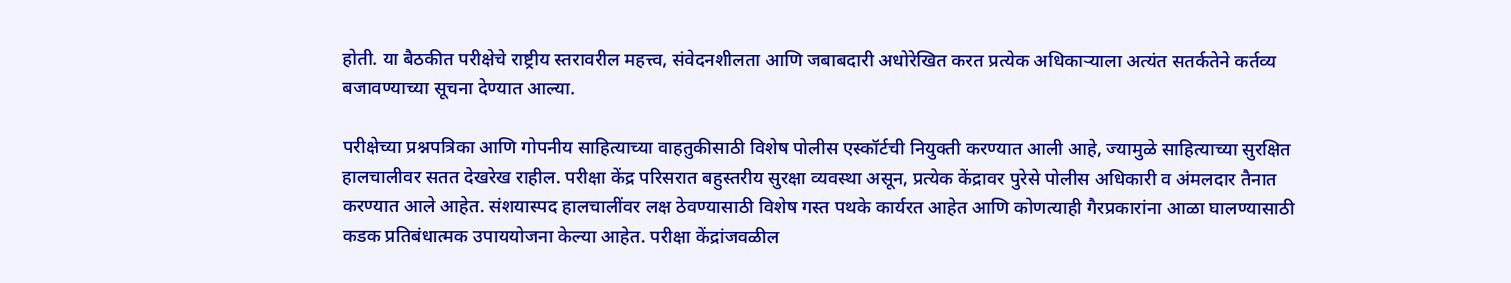होती. या बैठकीत परीक्षेचे राष्ट्रीय स्तरावरील महत्त्व, संवेदनशीलता आणि जबाबदारी अधोरेखित करत प्रत्येक अधिकाऱ्याला अत्यंत सतर्कतेने कर्तव्य बजावण्याच्या सूचना देण्यात आल्या.

परीक्षेच्या प्रश्नपत्रिका आणि गोपनीय साहित्याच्या वाहतुकीसाठी विशेष पोलीस एस्कॉर्टची नियुक्ती करण्यात आली आहे, ज्यामुळे साहित्याच्या सुरक्षित हालचालीवर सतत देखरेख राहील. परीक्षा केंद्र परिसरात बहुस्तरीय सुरक्षा व्यवस्था असून, प्रत्येक केंद्रावर पुरेसे पोलीस अधिकारी व अंमलदार तैनात करण्यात आले आहेत. संशयास्पद हालचालींवर लक्ष ठेवण्यासाठी विशेष गस्त पथके कार्यरत आहेत आणि कोणत्याही गैरप्रकारांना आळा घालण्यासाठी कडक प्रतिबंधात्मक उपाययोजना केल्या आहेत. परीक्षा केंद्रांजवळील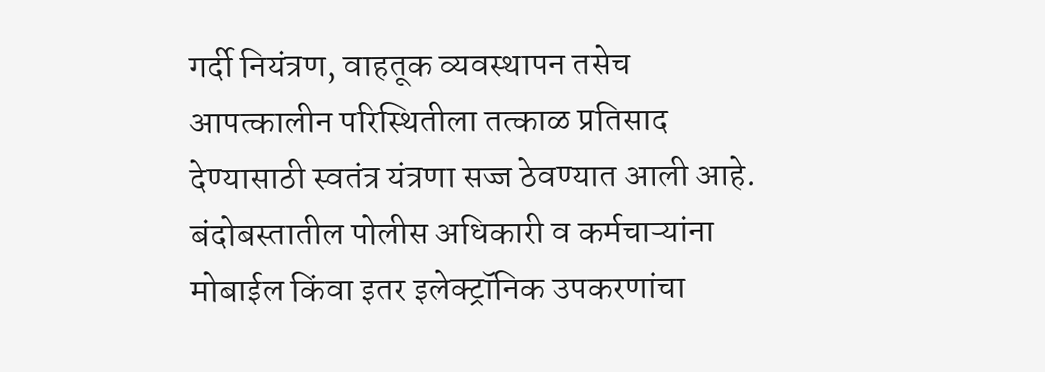गर्दी नियंत्रण, वाहतूक व्यवस्थापन तसेच आपत्कालीन परिस्थितीला तत्काळ प्रतिसाद देण्यासाठी स्वतंत्र यंत्रणा सज्ज ठेवण्यात आली आहे. बंदोबस्तातील पोलीस अधिकारी व कर्मचाऱ्यांना मोबाईल किंवा इतर इलेक्ट्रॉनिक उपकरणांचा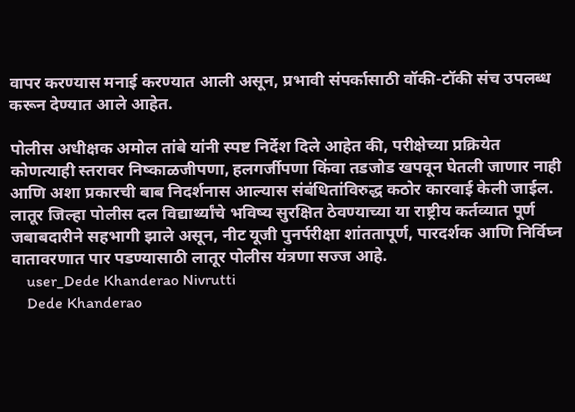वापर करण्यास मनाई करण्यात आली असून, प्रभावी संपर्कासाठी वॉकी-टॉकी संच उपलब्ध करून देण्यात आले आहेत.

पोलीस अधीक्षक अमोल तांबे यांनी स्पष्ट निर्देश दिले आहेत की, परीक्षेच्या प्रक्रियेत कोणत्याही स्तरावर निष्काळजीपणा, हलगर्जीपणा किंवा तडजोड खपवून घेतली जाणार नाही आणि अशा प्रकारची बाब निदर्शनास आल्यास संबंधितांविरुद्ध कठोर कारवाई केली जाईल. लातूर जिल्हा पोलीस दल विद्यार्थ्यांचे भविष्य सुरक्षित ठेवण्याच्या या राष्ट्रीय कर्तव्यात पूर्ण जबाबदारीने सहभागी झाले असून, नीट यूजी पुनर्परीक्षा शांततापूर्ण, पारदर्शक आणि निर्विघ्न वातावरणात पार पडण्यासाठी लातूर पोलीस यंत्रणा सज्ज आहे.
    user_Dede Khanderao Nivrutti
    Dede Khanderao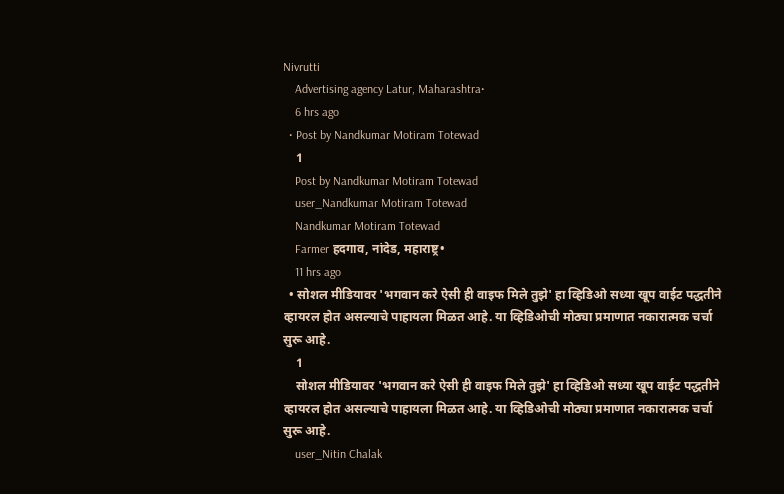Nivrutti
    Advertising agency Latur, Maharashtra•
    6 hrs ago
  • Post by Nandkumar Motiram Totewad
    1
    Post by Nandkumar Motiram Totewad
    user_Nandkumar Motiram Totewad
    Nandkumar Motiram Totewad
    Farmer हदगाव, नांदेड, महाराष्ट्र•
    11 hrs ago
  • सोशल मीडियावर 'भगवान करे ऐसी ही वाइफ मिले तुझे' हा व्हिडिओ सध्या खूप वाईट पद्धतीने व्हायरल होत असल्याचे पाहायला मिळत आहे. या व्हिडिओची मोठ्या प्रमाणात नकारात्मक चर्चा सुरू आहे.
    1
    सोशल मीडियावर 'भगवान करे ऐसी ही वाइफ मिले तुझे' हा व्हिडिओ सध्या खूप वाईट पद्धतीने व्हायरल होत असल्याचे पाहायला मिळत आहे. या व्हिडिओची मोठ्या प्रमाणात नकारात्मक चर्चा सुरू आहे.
    user_Nitin Chalak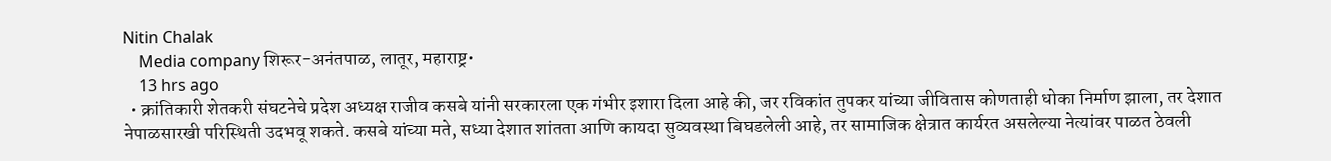Nitin Chalak
    Media company शिरूर-अनंतपाळ, लातूर, महाराष्ट्र•
    13 hrs ago
  • क्रांतिकारी शेतकरी संघटनेचे प्रदेश अध्यक्ष राजीव कसबे यांनी सरकारला एक गंभीर इशारा दिला आहे की, जर रविकांत तुपकर यांच्या जीवितास कोणताही धोका निर्माण झाला, तर देशात नेपाळसारखी परिस्थिती उदभवू शकते. कसबे यांच्या मते, सध्या देशात शांतता आणि कायदा सुव्यवस्था बिघडलेली आहे, तर सामाजिक क्षेत्रात कार्यरत असलेल्या नेत्यांवर पाळत ठेवली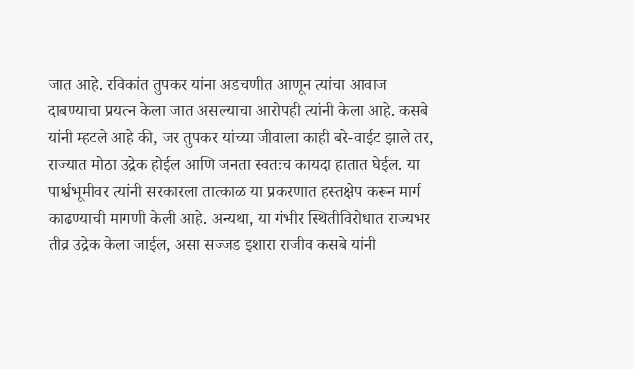जात आहे. रविकांत तुपकर यांना अडचणीत आणून त्यांचा आवाज दाबण्याचा प्रयत्न केला जात असल्याचा आरोपही त्यांनी केला आहे. कसबे यांनी म्हटले आहे की, जर तुपकर यांच्या जीवाला काही बरे-वाईट झाले तर, राज्यात मोठा उद्रेक होईल आणि जनता स्वतःच कायदा हातात घेईल. या पार्श्वभूमीवर त्यांनी सरकारला तात्काळ या प्रकरणात हस्तक्षेप करून मार्ग काढण्याची मागणी केली आहे. अन्यथा, या गंभीर स्थितीविरोधात राज्यभर तीव्र उद्रेक केला जाईल, असा सज्जड इशारा राजीव कसबे यांनी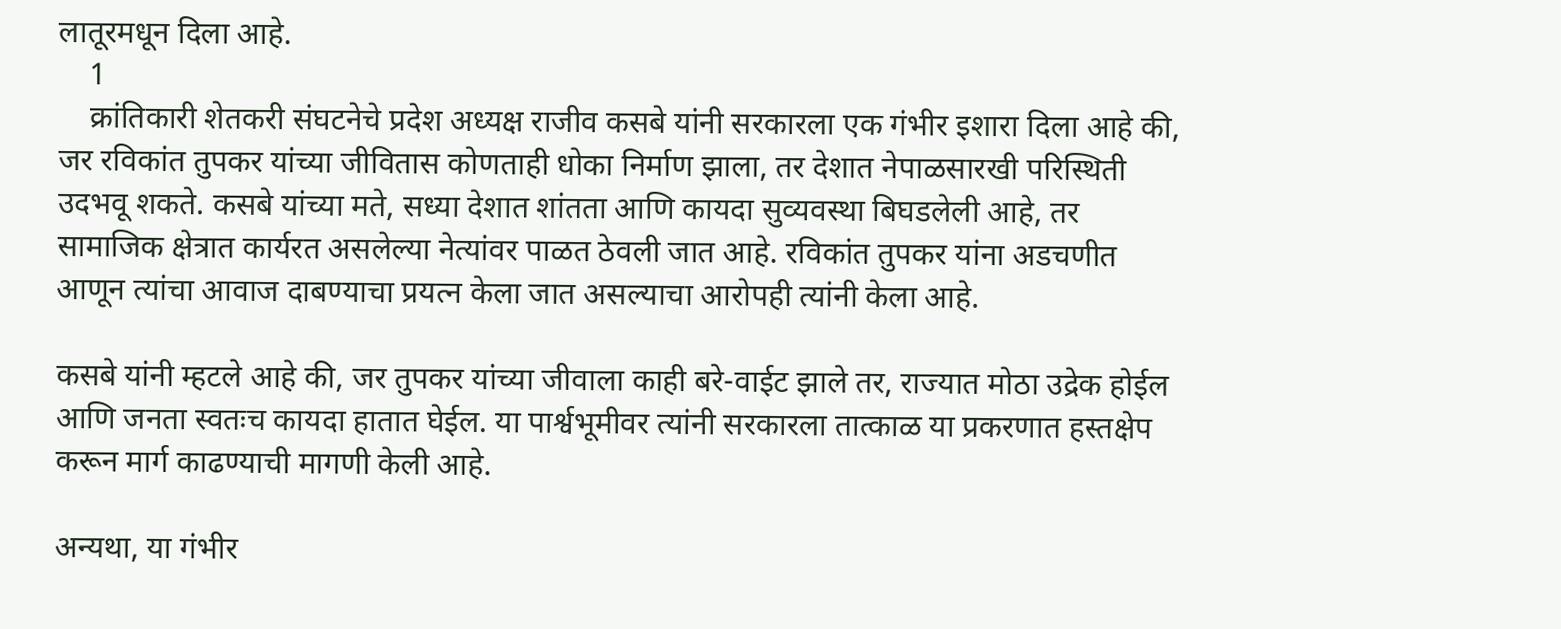लातूरमधून दिला आहे.
    1
    क्रांतिकारी शेतकरी संघटनेचे प्रदेश अध्यक्ष राजीव कसबे यांनी सरकारला एक गंभीर इशारा दिला आहे की, जर रविकांत तुपकर यांच्या जीवितास कोणताही धोका निर्माण झाला, तर देशात नेपाळसारखी परिस्थिती उदभवू शकते. कसबे यांच्या मते, सध्या देशात शांतता आणि कायदा सुव्यवस्था बिघडलेली आहे, तर सामाजिक क्षेत्रात कार्यरत असलेल्या नेत्यांवर पाळत ठेवली जात आहे. रविकांत तुपकर यांना अडचणीत आणून त्यांचा आवाज दाबण्याचा प्रयत्न केला जात असल्याचा आरोपही त्यांनी केला आहे.

कसबे यांनी म्हटले आहे की, जर तुपकर यांच्या जीवाला काही बरे-वाईट झाले तर, राज्यात मोठा उद्रेक होईल आणि जनता स्वतःच कायदा हातात घेईल. या पार्श्वभूमीवर त्यांनी सरकारला तात्काळ या प्रकरणात हस्तक्षेप करून मार्ग काढण्याची मागणी केली आहे.

अन्यथा, या गंभीर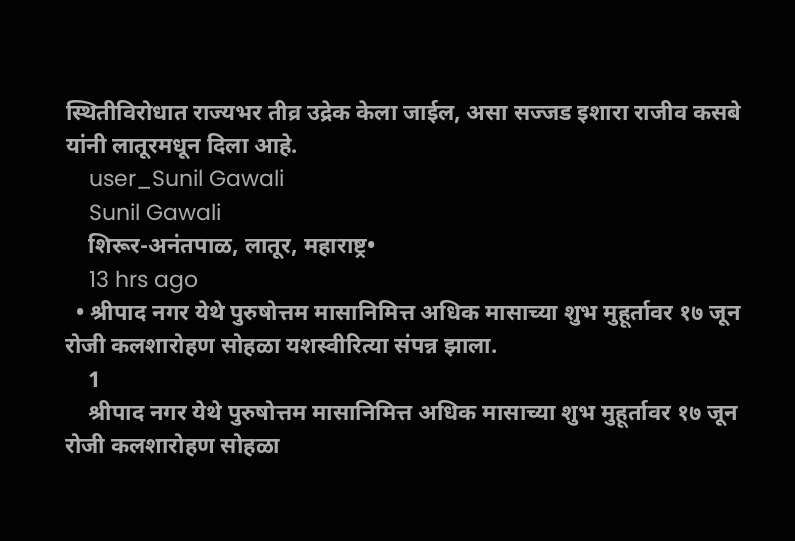स्थितीविरोधात राज्यभर तीव्र उद्रेक केला जाईल, असा सज्जड इशारा राजीव कसबे यांनी लातूरमधून दिला आहे.
    user_Sunil Gawali
    Sunil Gawali
    शिरूर-अनंतपाळ, लातूर, महाराष्ट्र•
    13 hrs ago
  • श्रीपाद नगर येथे पुरुषोत्तम मासानिमित्त अधिक मासाच्या शुभ मुहूर्तावर १७ जून रोजी कलशारोहण सोहळा यशस्वीरित्या संपन्न झाला.
    1
    श्रीपाद नगर येथे पुरुषोत्तम मासानिमित्त अधिक मासाच्या शुभ मुहूर्तावर १७ जून रोजी कलशारोहण सोहळा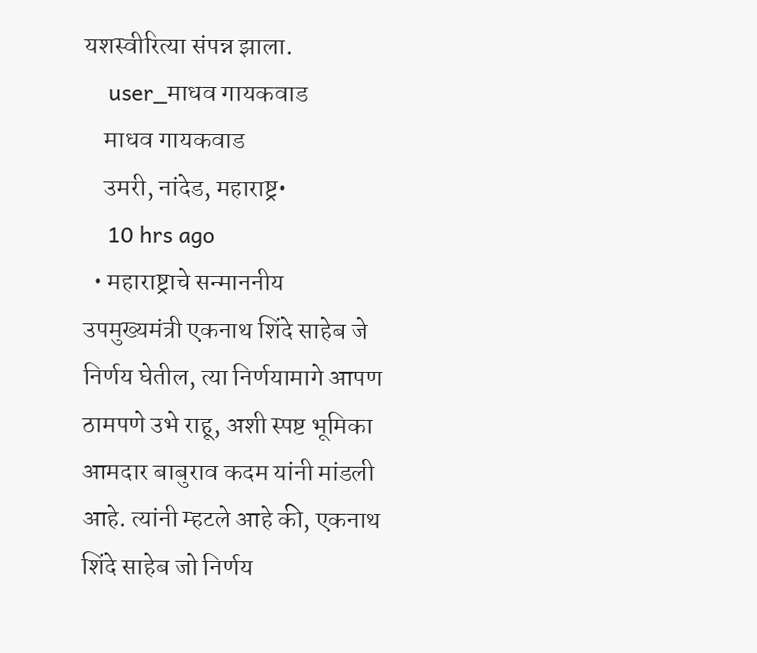यशस्वीरित्या संपन्न झाला.
    user_माधव गायकवाड
    माधव गायकवाड
    उमरी, नांदेड, महाराष्ट्र•
    10 hrs ago
  • महाराष्ट्राचे सन्माननीय उपमुख्यमंत्री एकनाथ शिंदे साहेब जे निर्णय घेतील, त्या निर्णयामागे आपण ठामपणे उभे राहू, अशी स्पष्ट भूमिका आमदार बाबुराव कदम यांनी मांडली आहे. त्यांनी म्हटले आहे की, एकनाथ शिंदे साहेब जो निर्णय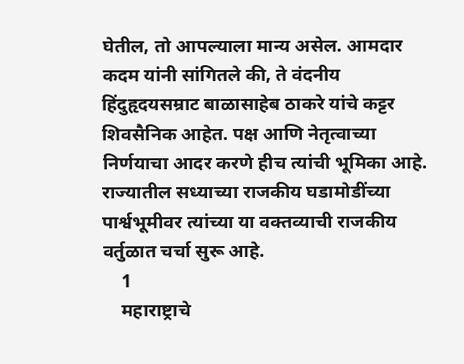घेतील, तो आपल्याला मान्य असेल. आमदार कदम यांनी सांगितले की, ते वंदनीय हिंदुहृदयसम्राट बाळासाहेब ठाकरे यांचे कट्टर शिवसैनिक आहेत. पक्ष आणि नेतृत्वाच्या निर्णयाचा आदर करणे हीच त्यांची भूमिका आहे. राज्यातील सध्याच्या राजकीय घडामोडींच्या पार्श्वभूमीवर त्यांच्या या वक्तव्याची राजकीय वर्तुळात चर्चा सुरू आहे.
    1
    महाराष्ट्राचे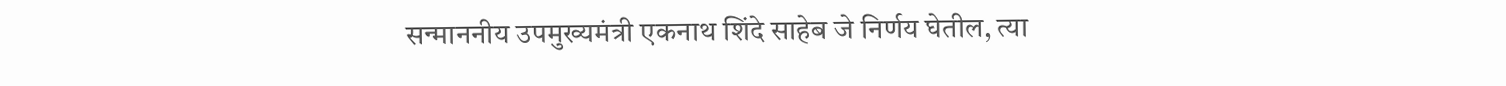सन्माननीय उपमुख्यमंत्री एकनाथ शिंदे साहेब जे निर्णय घेतील, त्या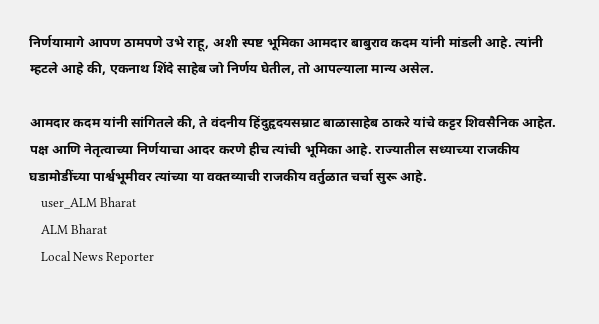निर्णयामागे आपण ठामपणे उभे राहू, अशी स्पष्ट भूमिका आमदार बाबुराव कदम यांनी मांडली आहे. त्यांनी म्हटले आहे की, एकनाथ शिंदे साहेब जो निर्णय घेतील, तो आपल्याला मान्य असेल.

आमदार कदम यांनी सांगितले की, ते वंदनीय हिंदुहृदयसम्राट बाळासाहेब ठाकरे यांचे कट्टर शिवसैनिक आहेत. पक्ष आणि नेतृत्वाच्या निर्णयाचा आदर करणे हीच त्यांची भूमिका आहे. राज्यातील सध्याच्या राजकीय घडामोडींच्या पार्श्वभूमीवर त्यांच्या या वक्तव्याची राजकीय वर्तुळात चर्चा सुरू आहे.
    user_ALM Bharat
    ALM Bharat
    Local News Reporter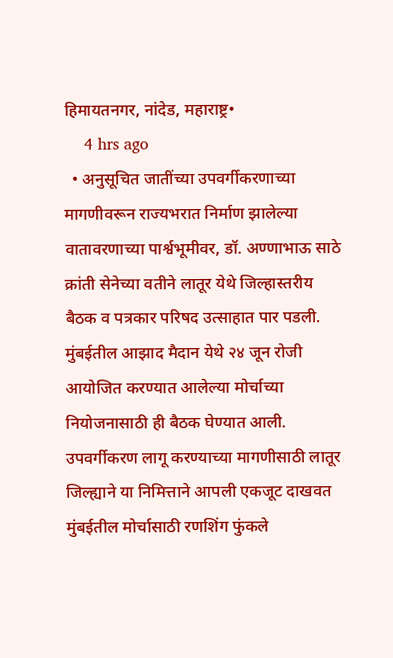हिमायतनगर, नांदेड, महाराष्ट्र•
    4 hrs ago
  • अनुसूचित जातींच्या उपवर्गीकरणाच्या मागणीवरून राज्यभरात निर्माण झालेल्या वातावरणाच्या पार्श्वभूमीवर, डॉ. अण्णाभाऊ साठे क्रांती सेनेच्या वतीने लातूर येथे जिल्हास्तरीय बैठक व पत्रकार परिषद उत्साहात पार पडली. मुंबईतील आझाद मैदान येथे २४ जून रोजी आयोजित करण्यात आलेल्या मोर्चाच्या नियोजनासाठी ही बैठक घेण्यात आली. उपवर्गीकरण लागू करण्याच्या मागणीसाठी लातूर जिल्ह्याने या निमित्ताने आपली एकजूट दाखवत मुंबईतील मोर्चासाठी रणशिंग फुंकले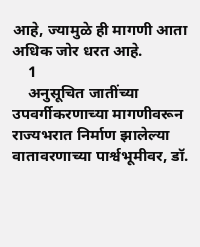आहे, ज्यामुळे ही मागणी आता अधिक जोर धरत आहे.
    1
    अनुसूचित जातींच्या उपवर्गीकरणाच्या मागणीवरून राज्यभरात निर्माण झालेल्या वातावरणाच्या पार्श्वभूमीवर, डॉ.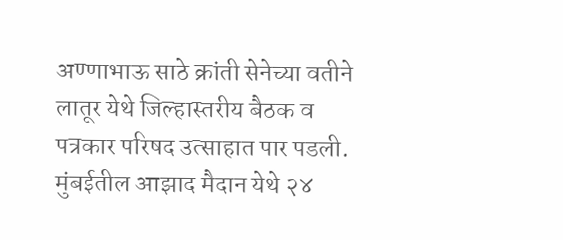अण्णाभाऊ साठे क्रांती सेनेच्या वतीने लातूर येथे जिल्हास्तरीय बैठक व पत्रकार परिषद उत्साहात पार पडली. मुंबईतील आझाद मैदान येथे २४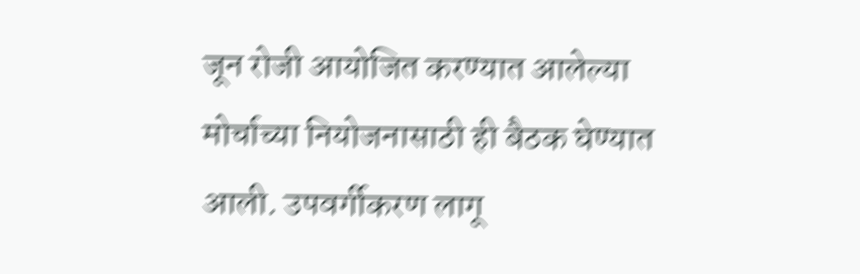जून रोजी आयोजित करण्यात आलेल्या मोर्चाच्या नियोजनासाठी ही बैठक घेण्यात आली. उपवर्गीकरण लागू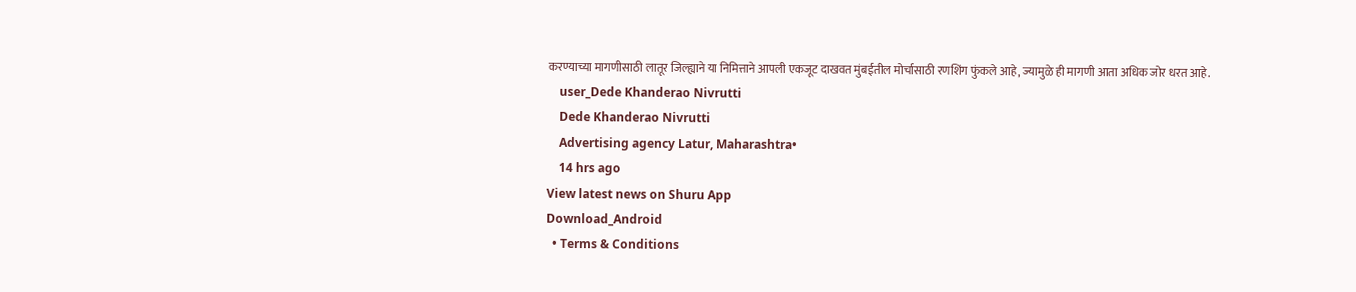करण्याच्या मागणीसाठी लातूर जिल्ह्याने या निमित्ताने आपली एकजूट दाखवत मुंबईतील मोर्चासाठी रणशिंग फुंकले आहे, ज्यामुळे ही मागणी आता अधिक जोर धरत आहे.
    user_Dede Khanderao Nivrutti
    Dede Khanderao Nivrutti
    Advertising agency Latur, Maharashtra•
    14 hrs ago
View latest news on Shuru App
Download_Android
  • Terms & Conditions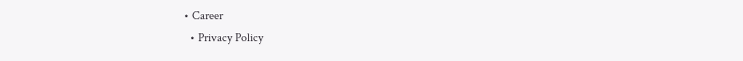• Career
  • Privacy Policy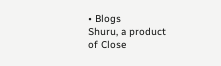• Blogs
Shuru, a product of Close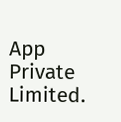App Private Limited.